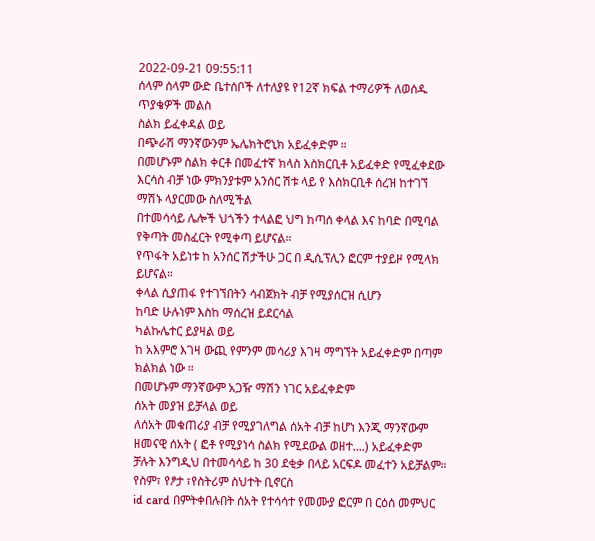2022-09-21 09:55:11
ሰላም ሰላም ውድ ቤተሰቦች ለተለያዩ የ12ኛ ክፍል ተማሪዎች ለወሰዱ ጥያቄዎች መልስ
ስልክ ይፈቀዳል ወይ
በጭራሽ ማንኛውንም ኤሌክትሮኒክ አይፈቀድም ።
በመሆኑም ስልክ ቀርቶ በመፈተኛ ክላስ እስክርቢቶ አይፈቀድ የሚፈቀደው እርሳስ ብቻ ነው ምክንያቱም አንሰር ሽቱ ላይ የ እስክርቢቶ ሰረዝ ከተገኘ ማሽኑ ላያርመው ስለሚችል
በተመሳሳይ ሌሎች ህጎችን ተላልፎ ህግ ከጣሰ ቀላል እና ከባድ በሚባል የቅጣት መስፈርት የሚቀጣ ይሆናል።
የጥፋት አይነቱ ከ አንሰር ሽታችሁ ጋር በ ዲሲፕሊን ፎርም ተያይዞ የሚላክ ይሆናል።
ቀላል ሲያጠፋ የተገኘበትን ሳብጀክት ብቻ የሚያሰርዝ ሲሆን
ከባድ ሁሉነም እስከ ማሰረዝ ይደርሳል
ካልኩሌተር ይያዛል ወይ
ከ አእምሮ እገዛ ውጪ የምንም መሳሪያ እገዛ ማግኘት አይፈቀድም በጣም ክልክል ነው ።
በመሆኑም ማንኛውም አጋዥ ማሽን ነገር አይፈቀድም
ሰአት መያዝ ይቻላል ወይ
ለሰአት መቁጠሪያ ብቻ የሚያገለግል ሰአት ብቻ ከሆነ እንጂ ማንኛውም ዘመናዊ ሰአት ( ፎቶ የሚያነሳ ስልክ የሚደውል ወዘተ....) አይፈቀድም
ቻሉት እንግዲህ በተመሳሳይ ከ 30 ደቂቃ በላይ አርፍዶ መፈተን አይቻልም።
የስም፣ የፆታ ፣የስትሪም ስህተት ቢኖርስ
id card በምትቀበሉበት ሰአት የተሳሳተ የመሙያ ፎርም በ ርዕሰ መምህር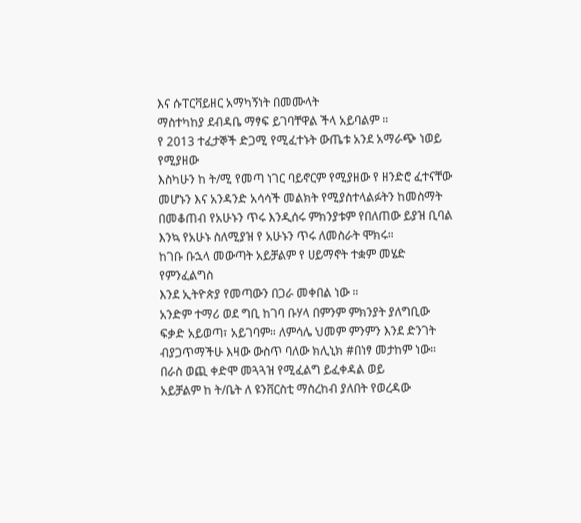እና ሱፐርቫይዘር አማካኝነት በመሙላት
ማስተካከያ ደብዳቤ ማፃፍ ይገባቸዋል ችላ አይባልም ።
የ 2013 ተፈታኞች ድጋሚ የሚፈተኑት ውጤቱ አንደ አማራጭ ነወይ የሚያዘው
እስካሁን ከ ት/ሚ የመጣ ነገር ባይኖርም የሚያዘው የ ዘንድሮ ፈተናቸው መሆኑን እና አንዳንድ አሳሳች መልክት የሚያስተላልፉትን ከመስማት በመቆጠብ የአሁኑን ጥሩ እንዲሰሩ ምክንያቱም የበለጠው ይያዝ ቢባል እንኳ የአሁኑ ስለሚያዝ የ አሁኑን ጥሩ ለመስራት ሞክሩ።
ከገቡ ቡኋላ መውጣት አይቻልም የ ሀይማኖት ተቋም መሄድ የምንፈልግስ
እንደ ኢትዮጵያ የመጣውን በጋራ መቀበል ነው ።
አንድም ተማሪ ወደ ግቢ ከገባ ቡሃላ በምንም ምክንያት ያለግቢው ፍቃድ አይወጣ፣ አይገባም። ለምሳሌ ህመም ምንምን እንደ ድንገት ብያጋጥማችሁ እዛው ውስጥ ባለው ክሊኒክ #በነፃ መታከም ነው።
በራስ ወጪ ቀድሞ መጓጓዝ የሚፈልግ ይፈቀዳል ወይ
አይቻልም ከ ት/ቤት ለ ዩንቨርስቲ ማስረከብ ያለበት የወረዳው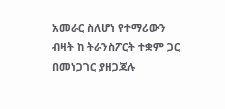አመራር ስለሆነ የተማሪውን ብዛት ከ ትራንስፖርት ተቋም ጋር በመነጋገር ያዘጋጃሉ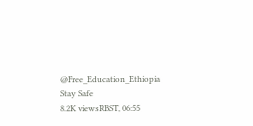@Free_Education_Ethiopia
Stay Safe
8.2K viewsRBST, 06:55